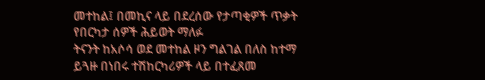መተከል፤ በመኪና ላይ በደረሰው የታጣቂዎች ጥቃት የበርካታ ሰዎች ሕይወት ማለፉ
ትናንት ከአሶሳ ወደ መተከል ዞን ግልገል በለስ ከተማ ይጓዙ በነበሩ ተሽከርካሪዎች ላይ በተፈጸመ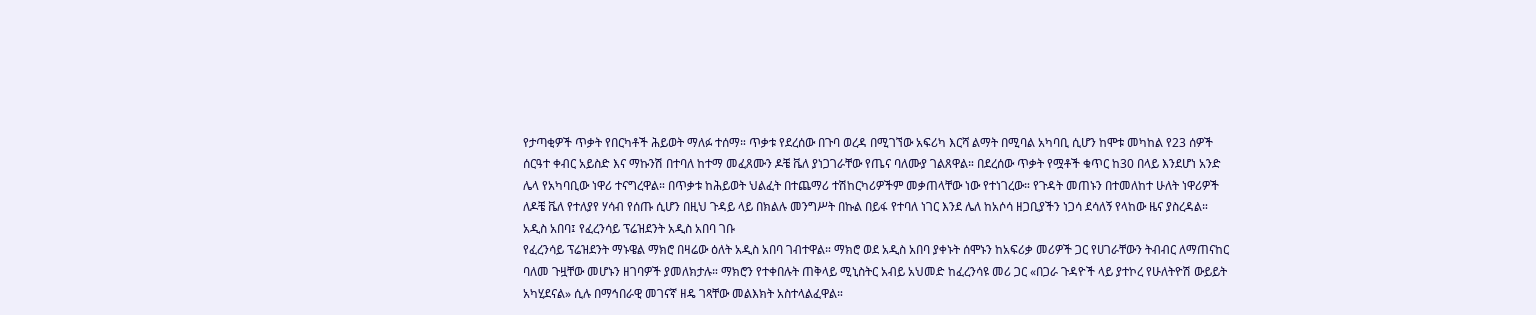የታጣቂዎች ጥቃት የበርካቶች ሕይወት ማለፉ ተሰማ። ጥቃቱ የደረሰው በጉባ ወረዳ በሚገኘው አፍሪካ እርሻ ልማት በሚባል አካባቢ ሲሆን ከሞቱ መካከል የ23 ሰዎች ሰርዓተ ቀብር አይስድ እና ማኩንሽ በተባለ ከተማ መፈጸሙን ዶቼ ቬለ ያነጋገራቸው የጤና ባለሙያ ገልጸዋል። በደረሰው ጥቃት የሟቶች ቁጥር ከ30 በላይ እንደሆነ አንድ ሌላ የአካባቢው ነዋሪ ተናግረዋል። በጥቃቱ ከሕይወት ህልፈት በተጨማሪ ተሽከርካሪዎችም መቃጠላቸው ነው የተነገረው። የጉዳት መጠኑን በተመለከተ ሁለት ነዋሪዎች ለዶቼ ቬለ የተለያየ ሃሳብ የሰጡ ሲሆን በዚህ ጉዳይ ላይ በክልሉ መንግሥት በኩል በይፋ የተባለ ነገር እንደ ሌለ ከአሶሳ ዘጋቢያችን ነጋሳ ደሳለኝ የላከው ዜና ያስረዳል።
አዲስ አበባ፤ የፈረንሳይ ፕሬዝደንት አዲስ አበባ ገቡ
የፈረንሳይ ፕሬዝደንት ማኑዌል ማክሮ በዛሬው ዕለት አዲስ አበባ ገብተዋል። ማክሮ ወደ አዲስ አበባ ያቀኑት ሰሞኑን ከአፍሪቃ መሪዎች ጋር የሀገራቸውን ትብብር ለማጠናከር ባለመ ጉዟቸው መሆኑን ዘገባዎች ያመለክታሉ። ማክሮን የተቀበሉት ጠቅላይ ሚኒስትር አብይ አህመድ ከፈረንሳዩ መሪ ጋር «በጋራ ጉዳዮች ላይ ያተኮረ የሁለትዮሽ ውይይት አካሂደናል» ሲሉ በማኅበራዊ መገናኛ ዘዴ ገጻቸው መልእክት አስተላልፈዋል።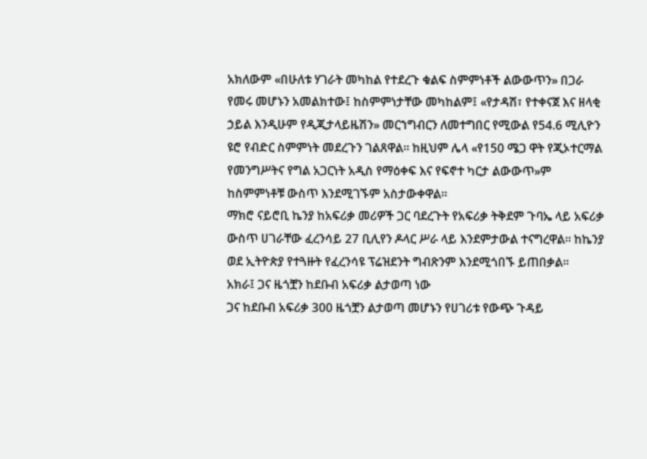አክለውም «በሁለቱ ሃገራት መካከል የተደረጉ ቁልፍ ስምምነቶች ልውውጥን» በጋራ የመሩ መሆኑን አመልክተው፤ ከስምምነታቸው መካከልም፤ «የታዳሽ፣ የተቀናጀ እና ዘላቂ ኃይል እንዲሁም የዲጂታላይዜሽን» መርኀግብርን ለመተግበር የሚውል የ54.6 ሚሊዮን ዩሮ የብድር ስምምነት መደረጉን ገልጸዋል። ከዚህም ሌላ «የ150 ሜጋ ዋት የጂኦተርማል የመንግሥትና የግል አጋርነት አዲስ የማዕቀፍ እና የፍኖተ ካርታ ልውውጥ»ም ከስምምነቶቹ ውስጥ እንደሚገኙም አስታውቀዋል።
ማክሮ ናይሮቢ ኬንያ ከአፍሪቃ መሪዎች ጋር ባደረጉት የአፍሪቃ ትቅደም ጉባኤ ላይ አፍሪቃ ውስጥ ሀገራቸው ፈረንሳይ 27 ቢሊየን ዶላር ሥራ ላይ እንደምታውል ተናግረዋል። ከኬንያ ወደ ኢትዮጵያ የተጓዙት የፈረንሳዩ ፕሬዝደንት ግብጽንም እንደሚጎበኙ ይጠበቃል።
አክራ፤ ጋና ዜጎቿን ከደቡብ አፍሪቃ ልታወጣ ነው
ጋና ከደቡብ አፍሪቃ 300 ዜጎቿን ልታወጣ መሆኑን የሀገሪቱ የውጭ ጉዳይ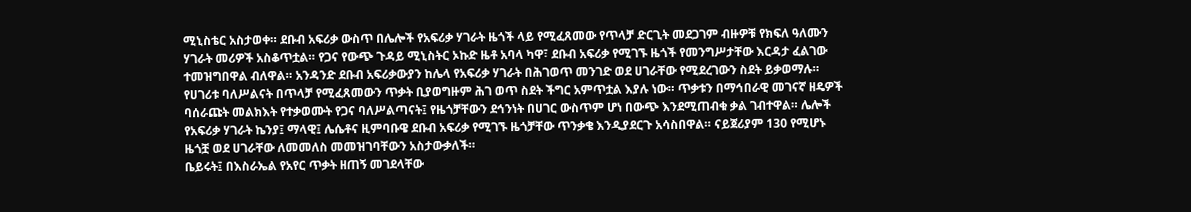ሚኒስቴር አስታወቀ። ደቡብ አፍሪቃ ውስጥ በሌሎች የአፍሪቃ ሃገራት ዜጎች ላይ የሚፈጸመው የጥላቻ ድርጊት መደጋገም ብዙዎቹ የክፍለ ዓለሙን ሃገራት መሪዎች አስቆጥቷል። የጋና የውጭ ጉዳይ ሚኒስትር ኦኩድ ዜቶ አባላ ካዋ፣ ደቡብ አፍሪቃ የሚገኙ ዜጎች የመንግሥታቸው እርዳታ ፈልገው ተመዝግበዋል ብለዋል። አንዳንድ ደቡብ አፍሪቃውያን ከሌላ የአፍሪቃ ሃገራት በሕገወጥ መንገድ ወደ ሀገራቸው የሚደረገውን ስደት ይቃወማሉ። የሀገሪቱ ባለሥልናት በጥላቻ የሚፈጸመውን ጥቃት ቢያወግዙም ሕገ ወጥ ስደት ችግር አምጥቷል እያሉ ነው። ጥቃቱን በማኅበራዊ መገናኛ ዘዴዎች ባሰራጩት መልክእት የተቃወሙት የጋና ባለሥልጣናት፤ የዜጎቻቸውን ደኅንነት በሀገር ውስጥም ሆነ በውጭ እንደሚጠብቁ ቃል ገብተዋል። ሌሎች የአፍሪቃ ሃገራት ኬንያ፤ ማላዊ፤ ሌሴቶና ዚምባቡዌ ደቡብ አፍሪቃ የሚገኙ ዜጎቻቸው ጥንቃቄ እንዲያደርጉ አሳስበዋል። ናይጀሪያም 130 የሚሆኑ ዜጎቿ ወደ ሀገራቸው ለመመለስ መመዝገባቸውን አስታውቃለች።
ቤይሩት፤ በእስራኤል የአየር ጥቃት ዘጠኝ መገደላቸው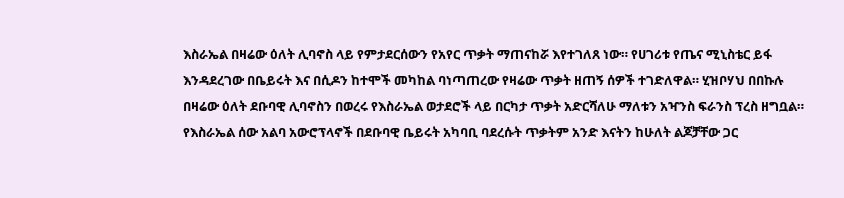እስራኤል በዛሬው ዕለት ሊባኖስ ላይ የምታደርሰውን የአየር ጥቃት ማጠናከሯ እየተገለጸ ነው። የሀገሪቱ የጤና ሚኒስቴር ይፋ እንዳደረገው በቤይሩት እና በሲዶን ከተሞች መካከል ባነጣጠረው የዛሬው ጥቃት ዘጠኝ ሰዎች ተገድለዋል። ሂዝቦሃህ በበኩሉ በዛሬው ዕለት ደቡባዊ ሊባኖስን በወረሩ የእስራኤል ወታደሮች ላይ በርካታ ጥቃት አድርሻለሁ ማለቱን አዣንስ ፍራንስ ፕረስ ዘግቧል። የእስራኤል ሰው አልባ አውሮፕላኖች በደቡባዊ ቤይሩት አካባቢ ባደረሱት ጥቃትም አንድ እናትን ከሁለት ልጆቻቸው ጋር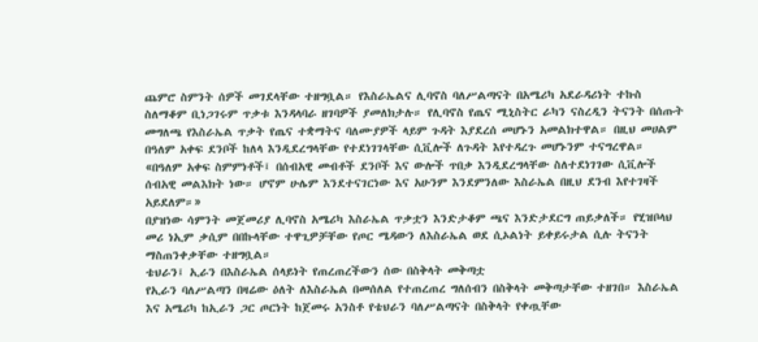ጨምሮ ስምንት ሰዎች መገደላቸው ተዘግቧል። የእስራኤልና ሊባኖስ ባለሥልጣናት በአሜሪካ አደራዳሪነት ተኩስ ስለማቆም ቢነጋገሩም ጥቃቱ እንዳላባራ ዘገባዎች ያመለክታሉ። የሊባኖስ የጤና ሚኒስትር ራካን ናስረዲን ትናንት በሰጡት መግለጫ የእስራኤል ጥቃት የጤና ተቋማትና ባለሙያዎች ላይም ጉዳት እያደረሰ መሆኑን አመልክተዋል። በዚህ መሀልም በዓለም አቀፍ ደንቦች ከለላ እንዲደረግላቸው የተደነገገላቸው ሲቪሎች ለጉዳት እየተዳረጉ መሆኑንም ተናግረዋል።
«በዓለም አቀፍ ስምምነቶች፤ በሰብአዊ መብቶች ደንቦች እና ውሎች ጥበቃ እንዲደረግላቸው ስለተደነገገው ሲቪሎች ሰብአዊ መልእክት ነው። ሆኖም ሁሌም እንደተናገርነው እና አሁንም እንደምንለው እስራኤል በዚህ ደንብ እየተገዛች አይደለም።»
በያዝነው ሳምንት መጀመሪያ ሊባኖስ አሜሪካ እስራኤል ጥቃቷን እንድታቆም ጫና እንድታደርግ ጠይቃለች። የሂዝቦላህ መሪ ነኢም ቃሲም በበኩላቸው ተዋጊዎቻቸው የጦር ሜዳውን ለእስራኤል ወደ ሲኦልነት ይቀይሩታል ሲሉ ትናንት ማስጠንቀቃቸው ተዘግቧል።
ቴህራን፤ ኢራን በእስራኤል ሰላይነት የጠረጠረችውን ሰው በስቅላት መቅጣቷ
የኢራን ባለሥልጣን በዛሬው ዕለት ለእስራኤል በመሰለል የተጠረጠረ ግለሰብን በስቅላት መቅጣታቸው ተዘገበ። እስራኤል እና አሜሪካ ከኢራን ጋር ጦርነት ከጀመሩ አንስቶ የቴህራን ባለሥልጣናት በስቅላት የቀጧቸው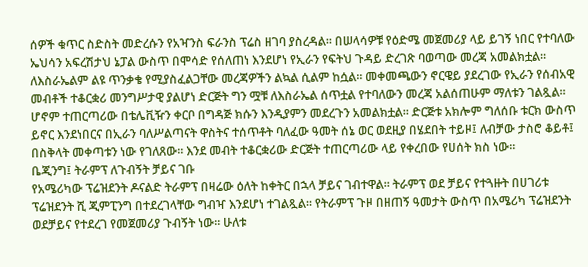ሰዎች ቁጥር ስድስት መድረሱን የአዣንስ ፍራንስ ፕሬስ ዘገባ ያስረዳል። በሠላሳዎቹ የዕድሜ መጀመሪያ ላይ ይገኝ ነበር የተባለው ኤህሳን አፍረሽታህ ኔፓል ውስጥ በሞሳድ የሰለጠነ እንደሆነ የኢራን የፍትህ ጉዳይ ድረገጽ ባወጣው መረጃ አመልክቷል። ለእስራኤልም ልዩ ጥንቃቄ የሚያስፈልጋቸው መረጃዎችን ልኳል ሲልም ከሷል። መቀመጫውን ኖርዌይ ያደረገው የኢራን የሰብአዊ መብቶች ተቆርቋሪ መንግሥታዊ ያልሆነ ድርጅት ግን ሟቹ ለእስራኤል ሰጥቷል የተባለውን መረጃ አልሰጠሁም ማለቱን ገልጿል። ሆኖም ተጠርጣሪው በቴሌቪዥን ቀርቦ በግዳጅ ክሱን እንዲያምን መደረጉን አመልክቷል። ድርጅቱ አክሎም ግለሰቡ ቱርክ ውስጥ ይኖር እንደነበርና በኢራን ባለሥልጣናት ዋስትና ተሰጥቶት ባለፈው ዓመት ሰኔ ወር ወደዚያ በሄደበት ተይዞ፤ ለብቻው ታስሮ ቆይቶ፤ በስቅላት መቀጣቱን ነው የገለጸው። እንደ መብት ተቆርቋሪው ድርጅት ተጠርጣሪው ላይ የቀረበው የሀሰት ክስ ነው።
ቤጂንግ፤ ትራምፕ ለጉብኝት ቻይና ገቡ
የአሜሪካው ፕሬዝደንት ዶናልድ ትራምፕ በዛሬው ዕለት ከቀትር በኋላ ቻይና ገብተዋል። ትራምፕ ወደ ቻይና የተጓዙት በሀገሪቱ ፕሬዝደንት ሺ ጂምፒንግ በተደረገላቸው ግብዣ እንደሆነ ተገልጿል። የትራምፕ ጉዞ በዘጠኝ ዓመታት ውስጥ በአሜሪካ ፕሬዝደንት ወደቻይና የተደረገ የመጀመሪያ ጉብኝት ነው። ሁለቱ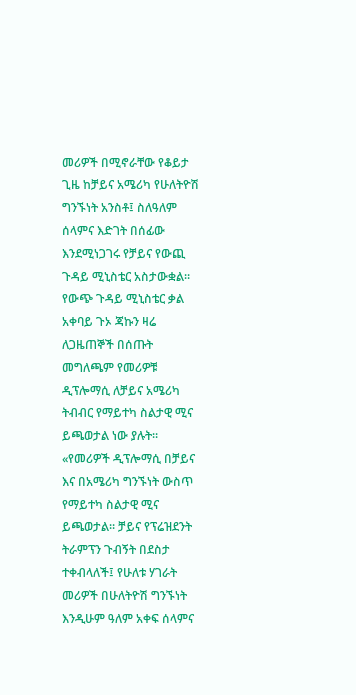መሪዎች በሚኖራቸው የቆይታ ጊዜ ከቻይና አሜሪካ የሁለትዮሽ ግንኙነት አንስቶ፤ ስለዓለም ሰላምና እድገት በሰፊው እንደሚነጋገሩ የቻይና የውጪ ጉዳይ ሚኒስቴር አስታውቋል። የውጭ ጉዳይ ሚኒስቴር ቃል አቀባይ ጉኦ ጃኩን ዛሬ ለጋዜጠኞች በሰጡት መግለጫም የመሪዎቹ ዲፕሎማሲ ለቻይና አሜሪካ ትብብር የማይተካ ስልታዊ ሚና ይጫወታል ነው ያሉት።
«የመሪዎች ዲፕሎማሲ በቻይና እና በአሜሪካ ግንኙነት ውስጥ የማይተካ ስልታዊ ሚና ይጫወታል። ቻይና የፕሬዝደንት ትራምፕን ጉብኝት በደስታ ተቀብላለች፤ የሁለቱ ሃገራት መሪዎች በሁለትዮሽ ግንኙነት እንዲሁም ዓለም አቀፍ ሰላምና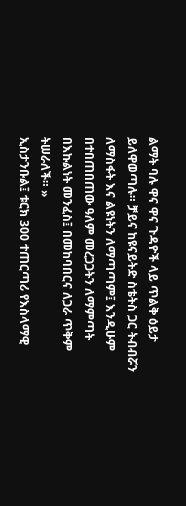ልማት ባሉ ዋና ዋና ጉዳዮች ላይ ጥልቅ ዕይታ ይለዋወጣሉ። ቻይና ከዩናይትድ ስቴትስ ጋር ትብብሯን ለማስፋት እና ልዩነትን ለማጣጣም፤ እንዲሁም በተበጠበጠው ዓለም መረጋጋትን ለማምጣት በእኩልነት መንፈስ፤ በመከባበርና ለጋራ ጥቅም ትሠራለች። »
ኢስታንቡል፤ ቱርክ 300 ተጠርጣሪ የእስላማዊ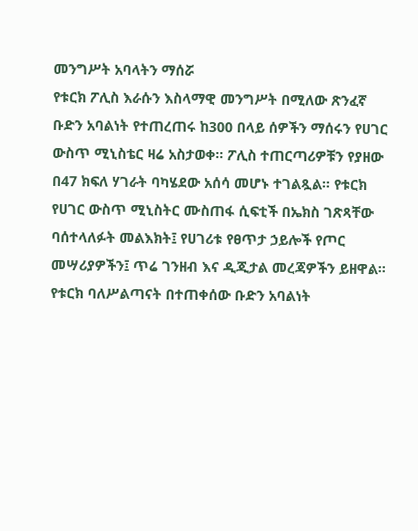መንግሥት አባላትን ማሰሯ
የቱርክ ፖሊስ እራሱን እስላማዊ መንግሥት በሚለው ጽንፈኛ ቡድን አባልነት የተጠረጠሩ ከ300 በላይ ሰዎችን ማሰሩን የሀገር ውስጥ ሚኒስቴር ዛሬ አስታወቀ። ፖሊስ ተጠርጣሪዎቹን የያዘው በ47 ክፍለ ሃገራት ባካሄደው አሰሳ መሆኑ ተገልጿል። የቱርክ የሀገር ውስጥ ሚኒስትር ሙስጠፋ ሲፍቲች በኤክስ ገጽጻቸው ባሰተላለፉት መልእክት፤ የሀገሪቱ የፀጥታ ኃይሎች የጦር መሣሪያዎችን፤ ጥሬ ገንዘብ እና ዲጂታል መረጃዎችን ይዘዋል። የቱርክ ባለሥልጣናት በተጠቀሰው ቡድን አባልነት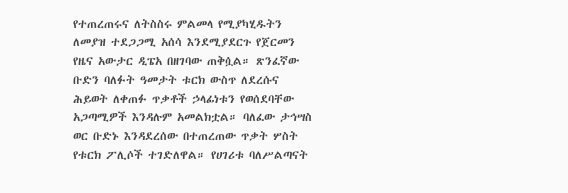የተጠረጠሩና ለትስስሩ ምልመላ የሚያካሂዱትን ለመያዝ ተደጋጋሚ አሰሳ እንደሚያደርጉ የጀርመን የዜና አውታር ዲፔአ በዘገባው ጠቅሷል። ጽንፈኛው ቡድን ባለፉት ዓመታት ቱርክ ውስጥ ለደረሱና ሕይወት ለቀጠፉ ጥቃቶች ኃላፊነቱን የወሰደባቸው አጋጣሚዎች እንዳሉም አመልክቷል። ባለፈው ታኅሣስ ወር ቡድኑ እንዳደረሰው በተጠረጠው ጥቃት ሦስት የቱርክ ፖሊሶች ተገድለዋል። የሀገሪቱ ባለሥልጣናት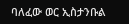ባለፈው ወር ኢስታንቡል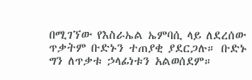በሚገኘው የእስራኤል ኤምባሲ ላይ ለደረሰው ጥቃትም ቡድኑን ተጠያቂ ያደርጋሉ። ቡድኑ ግን ለጥቃቱ ኃላፊነቱን አልወሰደም።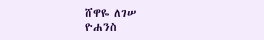ሸዋዬ ለገሠ
ዮሐንስ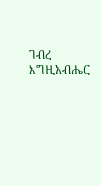ገብረ እግዚአብሔር